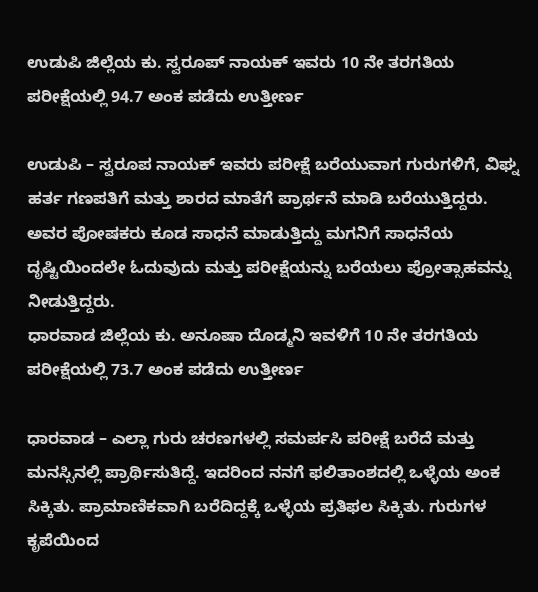ಉಡುಪಿ ಜಿಲ್ಲೆಯ ಕು. ಸ್ವರೂಪ್ ನಾಯಕ್ ಇವರು 10 ನೇ ತರಗತಿಯ ಪರೀಕ್ಷೆಯಲ್ಲಿ 94.7 ಅಂಕ ಪಡೆದು ಉತ್ತೀರ್ಣ

ಉಡುಪಿ – ಸ್ವರೂಪ ನಾಯಕ್ ಇವರು ಪರೀಕ್ಷೆ ಬರೆಯುವಾಗ ಗುರುಗಳಿಗೆ, ವಿಘ್ನ ಹರ್ತ ಗಣಪತಿಗೆ ಮತ್ತು ಶಾರದ ಮಾತೆಗೆ ಪ್ರಾರ್ಥನೆ ಮಾಡಿ ಬರೆಯುತ್ತಿದ್ದರು. ಅವರ ಪೋಷಕರು ಕೂಡ ಸಾಧನೆ ಮಾಡುತ್ತಿದ್ದು ಮಗನಿಗೆ ಸಾಧನೆಯ ದೃಷ್ಟಿಯಿಂದಲೇ ಓದುವುದು ಮತ್ತು ಪರೀಕ್ಷೆಯನ್ನು ಬರೆಯಲು ಪ್ರೋತ್ಸಾಹವನ್ನು ನೀಡುತ್ತಿದ್ದರು.
ಧಾರವಾಡ ಜಿಲ್ಲೆಯ ಕು. ಅನೂಷಾ ದೊಡ್ಮನಿ ಇವಳಿಗೆ 10 ನೇ ತರಗತಿಯ ಪರೀಕ್ಷೆಯಲ್ಲಿ 73.7 ಅಂಕ ಪಡೆದು ಉತ್ತೀರ್ಣ

ಧಾರವಾಡ – ಎಲ್ಲಾ ಗುರು ಚರಣಗಳಲ್ಲಿ ಸಮರ್ಪಸಿ ಪರೀಕ್ಷೆ ಬರೆದೆ ಮತ್ತು ಮನಸ್ಸಿನಲ್ಲಿ ಪ್ರಾರ್ಥಿಸುತಿದ್ದೆ. ಇದರಿಂದ ನನಗೆ ಫಲಿತಾಂಶದಲ್ಲಿ ಒಳ್ಳೆಯ ಅಂಕ ಸಿಕ್ಕಿತು. ಪ್ರಾಮಾಣಿಕವಾಗಿ ಬರೆದಿದ್ದಕ್ಕೆ ಒಳ್ಳೆಯ ಪ್ರತಿಫಲ ಸಿಕ್ಕಿತು. ಗುರುಗಳ ಕೃಪೆಯಿಂದ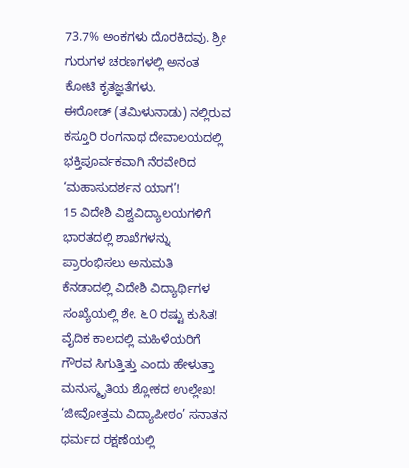73.7% ಅಂಕಗಳು ದೊರಕಿದವು. ಶ್ರೀ ಗುರುಗಳ ಚರಣಗಳಲ್ಲಿ ಅನಂತ ಕೋಟಿ ಕೃತಜ್ಞತೆಗಳು.
ಈರೋಡ್ (ತಮಿಳುನಾಡು) ನಲ್ಲಿರುವ ಕಸ್ತೂರಿ ರಂಗನಾಥ ದೇವಾಲಯದಲ್ಲಿ ಭಕ್ತಿಪೂರ್ವಕವಾಗಿ ನೆರವೇರಿದ ‘ಮಹಾಸುದರ್ಶನ ಯಾಗ’!
15 ವಿದೇಶಿ ವಿಶ್ವವಿದ್ಯಾಲಯಗಳಿಗೆ ಭಾರತದಲ್ಲಿ ಶಾಖೆಗಳನ್ನು ಪ್ರಾರಂಭಿಸಲು ಅನುಮತಿ
ಕೆನಡಾದಲ್ಲಿ ವಿದೇಶಿ ವಿದ್ಯಾರ್ಥಿಗಳ ಸಂಖ್ಯೆಯಲ್ಲಿ ಶೇ. ೬೦ ರಷ್ಟು ಕುಸಿತ!
ವೈದಿಕ ಕಾಲದಲ್ಲಿ ಮಹಿಳೆಯರಿಗೆ ಗೌರವ ಸಿಗುತ್ತಿತ್ತು ಎಂದು ಹೇಳುತ್ತಾ ಮನುಸ್ಮೃತಿಯ ಶ್ಲೋಕದ ಉಲ್ಲೇಖ!
‘ಜೀವೋತ್ತಮ ವಿದ್ಯಾಪೀಠಂ’ ಸನಾತನ ಧರ್ಮದ ರಕ್ಷಣೆಯಲ್ಲಿ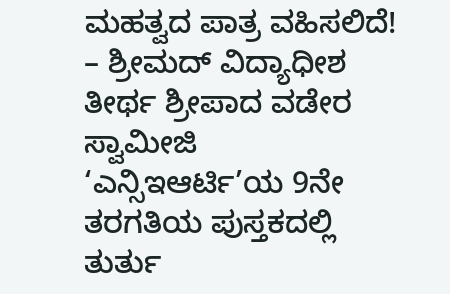ಮಹತ್ವದ ಪಾತ್ರ ವಹಿಸಲಿದೆ! – ಶ್ರೀಮದ್ ವಿದ್ಯಾಧೀಶ ತೀರ್ಥ ಶ್ರೀಪಾದ ವಡೇರ ಸ್ವಾಮೀಜಿ
‘ಎನ್ಸಿಇಆರ್ಟಿ’ಯ 9ನೇ ತರಗತಿಯ ಪುಸ್ತಕದಲ್ಲಿ ತುರ್ತು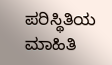ಪರಿಸ್ಥಿತಿಯ ಮಾಹಿತಿ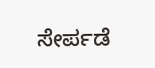ಸೇರ್ಪಡೆ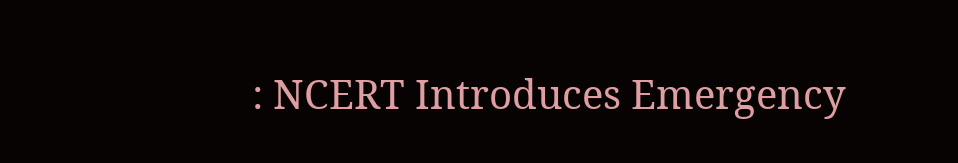: NCERT Introduces Emergency